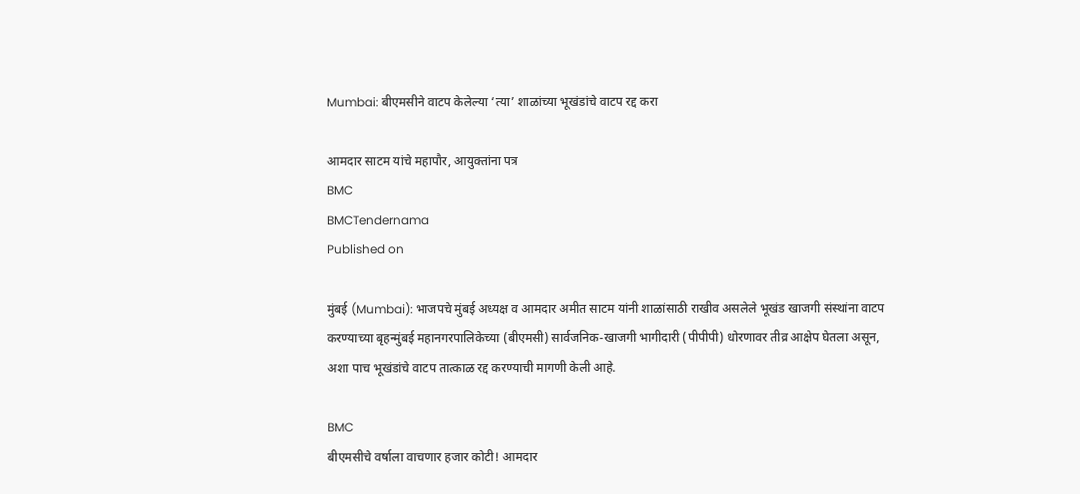Mumbai: बीएमसीने वाटप केलेल्या ‘त्या’ शाळांच्या भूखंडांचे वाटप रद्द करा

आमदार साटम यांचे महापौर, आयुक्तांना पत्र
BMC
BMCTendernama
Published on

मुंबई (Mumbai): भाजपचे मुंबई अध्यक्ष व आमदार अमीत साटम यांनी शाळांसाठी राखीव असलेले भूखंड खाजगी संस्थांना वाटप करण्याच्या बृहन्मुंबई महानगरपालिकेच्या (बीएमसी) सार्वजनिक-खाजगी भागीदारी (पीपीपी) धोरणावर तीव्र आक्षेप घेतला असून, अशा पाच भूखंडांचे वाटप तात्काळ रद्द करण्याची मागणी केली आहे.

BMC
बीएमसीचे वर्षाला वाचणार हजार कोटी! आमदार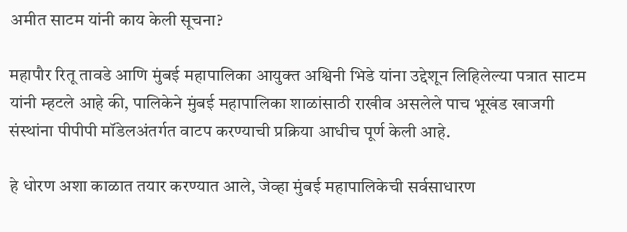अमीत साटम यांनी काय केली सूचना?

महापौर रितू तावडे आणि मुंबई महापालिका आयुक्त अश्विनी भिडे यांना उद्देशून लिहिलेल्या पत्रात साटम यांनी म्हटले आहे की, पालिकेने मुंबई महापालिका शाळांसाठी राखीव असलेले पाच भूखंड खाजगी संस्थांना पीपीपी मॉडेलअंतर्गत वाटप करण्याची प्रक्रिया आधीच पूर्ण केली आहे.

हे धोरण अशा काळात तयार करण्यात आले, जेव्हा मुंबई महापालिकेची सर्वसाधारण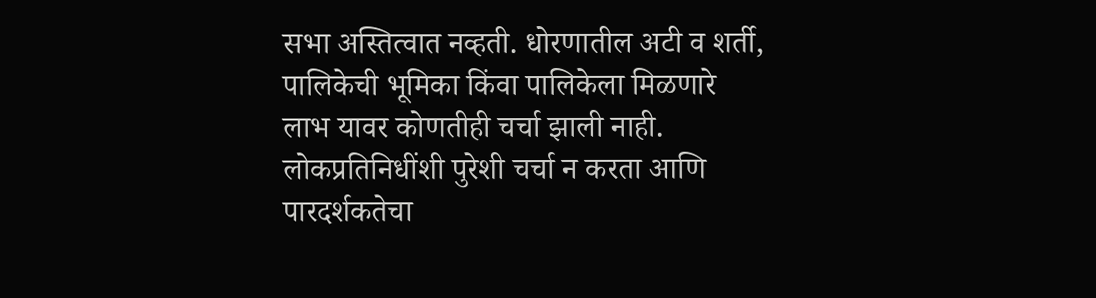सभा अस्तित्वात नव्हती. धोरणातील अटी व शर्ती, पालिकेची भूमिका किंवा पालिकेला मिळणारे लाभ यावर कोणतीही चर्चा झाली नाही. लोकप्रतिनिधींशी पुरेशी चर्चा न करता आणि पारदर्शकतेचा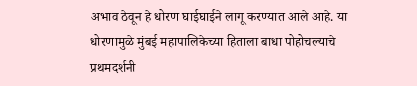अभाव ठेवून हे धोरण घाईघाईने लागू करण्यात आले आहे. या धोरणामुळे मुंबई महापालिकेच्या हिताला बाधा पोहोचल्याचे प्रथमदर्शनी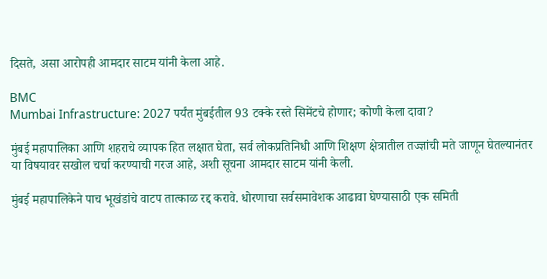दिसते, असा आरोपही आमदार साटम यांनी केला आहे.

BMC
Mumbai Infrastructure: 2027 पर्यंत मुंबईतील 93 टक्के रस्ते सिमेंटचे होणार; कोणी केला दावा?

मुंबई महापालिका आणि शहराचे व्यापक हित लक्षात घेता, सर्व लोकप्रतिनिधी आणि शिक्षण क्षेत्रातील तज्ज्ञांची मते जाणून घेतल्यानंतर या विषयावर सखोल चर्चा करण्याची गरज आहे, अशी सूचना आमदार साटम यांनी केली.

मुंबई महापालिकेने पाच भूखंडांचे वाटप तात्काळ रद्द करावे. धोरणाचा सर्वसमावेशक आढावा घेण्यासाठी एक समिती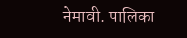नेमावी. पालिका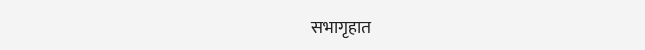सभागृहात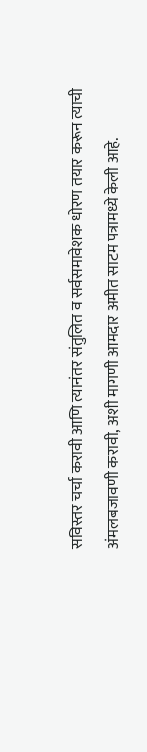सविस्तर चर्चा करावी आणि त्यानंतर संतुलित व सर्वसमावेशक धोरण तयार करून त्याची अंमलबजावणी करावी, अशी मागणी आमदार अमीत साटम पत्रामध्ये केली आहे.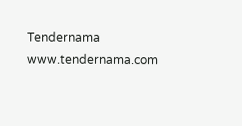Tendernama
www.tendernama.com